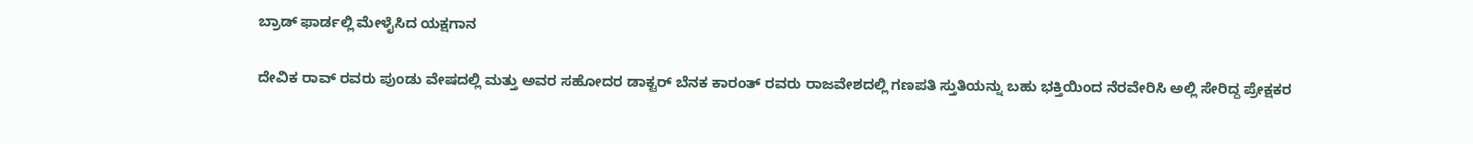ಬ್ರಾಡ್ ಫಾರ್ಡಲ್ಲಿ ಮೇಳೈಸಿದ ಯಕ್ಷಗಾನ

ದೇವಿಕ ರಾವ್ ರವರು ಪುಂಡು ವೇಷದಲ್ಲಿ ಮತ್ತು ಅವರ ಸಹೋದರ ಡಾಕ್ಟರ್ ಬೆನಕ ಕಾರಂತ್ ರವರು ರಾಜವೇಶದಲ್ಲಿ ಗಣಪತಿ ಸ್ತುತಿಯನ್ನು ಬಹು ಭಕ್ತಿಯಿಂದ ನೆರವೇರಿಸಿ ಅಲ್ಲಿ ಸೇರಿದ್ದ ಪ್ರೇಕ್ಷಕರ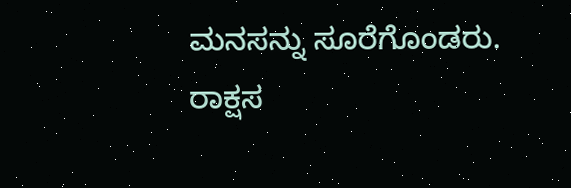ಮನಸನ್ನು ಸೂರೆಗೊಂಡರು.
ರಾಕ್ಷಸ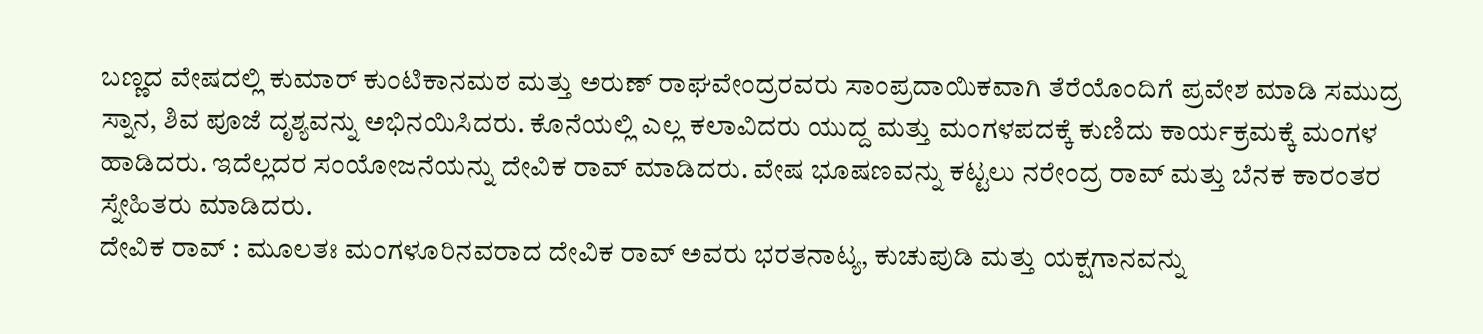ಬಣ್ಣದ ವೇಷದಲ್ಲಿ ಕುಮಾರ್ ಕುಂಟಿಕಾನಮಠ ಮತ್ತು ಅರುಣ್ ರಾಘವೇಂದ್ರರವರು ಸಾಂಪ್ರದಾಯಿಕವಾಗಿ ತೆರೆಯೊಂದಿಗೆ ಪ್ರವೇಶ ಮಾಡಿ ಸಮುದ್ರ ಸ್ನಾನ, ಶಿವ ಪೂಜೆ ದೃಶ್ಯವನ್ನು ಅಭಿನಯಿಸಿದರು. ಕೊನೆಯಲ್ಲಿ ಎಲ್ಲ ಕಲಾವಿದರು ಯುದ್ದ ಮತ್ತು ಮಂಗಳಪದಕ್ಕೆ ಕುಣಿದು ಕಾರ್ಯಕ್ರಮಕ್ಕೆ ಮಂಗಳ ಹಾಡಿದರು. ಇದೆಲ್ಲದರ ಸಂಯೋಜನೆಯನ್ನು ದೇವಿಕ ರಾವ್ ಮಾಡಿದರು. ವೇಷ ಭೂಷಣವನ್ನು ಕಟ್ಟಲು ನರೇಂದ್ರ ರಾವ್ ಮತ್ತು ಬೆನಕ ಕಾರಂತರ ಸ್ನೇಹಿತರು ಮಾಡಿದರು.
ದೇವಿಕ ರಾವ್ : ಮೂಲತಃ ಮಂಗಳೂರಿನವರಾದ ದೇವಿಕ ರಾವ್ ಅವರು ಭರತನಾಟ್ಯ, ಕುಚುಪುಡಿ ಮತ್ತು ಯಕ್ಷಗಾನವನ್ನು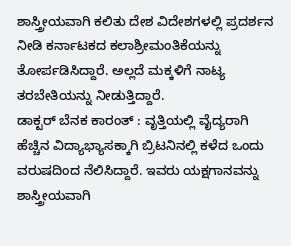ಶಾಸ್ತ್ರೀಯವಾಗಿ ಕಲಿತು ದೇಶ ವಿದೇಶಗಳಲ್ಲಿ ಪ್ರದರ್ಶನ ನೀಡಿ ಕರ್ನಾಟಕದ ಕಲಾಶ್ರೀಮಂತಿಕೆಯನ್ನು ತೋರ್ಪಡಿಸಿದ್ದಾರೆ. ಅಲ್ಲದೆ ಮಕ್ಕಳಿಗೆ ನಾಟ್ಯ ತರಬೇತಿಯನ್ನು ನೀಡುತ್ತಿದ್ದಾರೆ.
ಡಾಕ್ಟರ್ ಬೆನಕ ಕಾರಂತ್ : ವೃತ್ತಿಯಲ್ಲಿ ವೈದ್ಯರಾಗಿ ಹೆಚ್ಚಿನ ವಿದ್ಯಾಭ್ಯಾಸಕ್ಕಾಗಿ ಬ್ರಿಟನಿನಲ್ಲಿ ಕಳೆದ ಒಂದು ವರುಷದಿಂದ ನೆಲಿಸಿದ್ದಾರೆ. ಇವರು ಯಕ್ಷಗಾನವನ್ನು ಶಾಸ್ತ್ರೀಯವಾಗಿ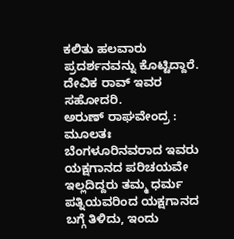ಕಲಿತು ಹಲವಾರು ಪ್ರದರ್ಶನವನ್ನು ಕೊಟ್ಟಿದ್ದಾರೆ. ದೇವಿಕ ರಾವ್ ಇವರ ಸಹೋದರಿ.
ಅರುಣ್ ರಾಘವೇಂದ್ರ : ಮೂಲತಃ ಬೆಂಗಳೂರಿನವರಾದ ಇವರು ಯಕ್ಷಗಾನದ ಪರಿಚಯವೇ ಇಲ್ಲದಿದ್ದರು ತಮ್ಮ ಧರ್ಮ ಪತ್ನಿಯವರಿಂದ ಯಕ್ಷಗಾನದ ಬಗ್ಗೆ ತಿಳಿದು, ಇಂದು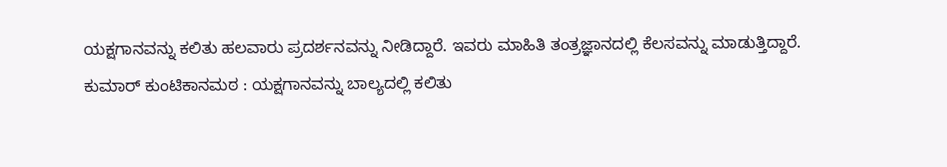ಯಕ್ಷಗಾನವನ್ನು ಕಲಿತು ಹಲವಾರು ಪ್ರದರ್ಶನವನ್ನು ನೀಡಿದ್ದಾರೆ. ಇವರು ಮಾಹಿತಿ ತಂತ್ರಜ್ಞಾನದಲ್ಲಿ ಕೆಲಸವನ್ನು ಮಾಡುತ್ತಿದ್ದಾರೆ.
ಕುಮಾರ್ ಕುಂಟಿಕಾನಮಠ : ಯಕ್ಷಗಾನವನ್ನು ಬಾಲ್ಯದಲ್ಲಿ ಕಲಿತು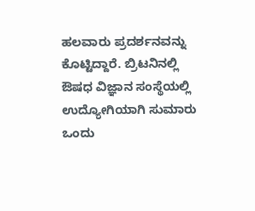ಹಲವಾರು ಪ್ರದರ್ಶನವನ್ನು ಕೊಟ್ಟಿದ್ದಾರೆ. ಬ್ರಿಟನಿನಲ್ಲಿ ಔಷಧ ವಿಜ್ಞಾನ ಸಂಸ್ಥೆಯಲ್ಲಿ ಉದ್ಯೋಗಿಯಾಗಿ ಸುಮಾರು ಒಂದು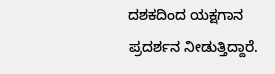ದಶಕದಿಂದ ಯಕ್ಷಗಾನ ಪ್ರದರ್ಶನ ನೀಡುತ್ತಿದ್ದಾರೆ.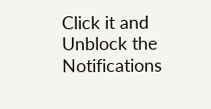Click it and Unblock the Notifications